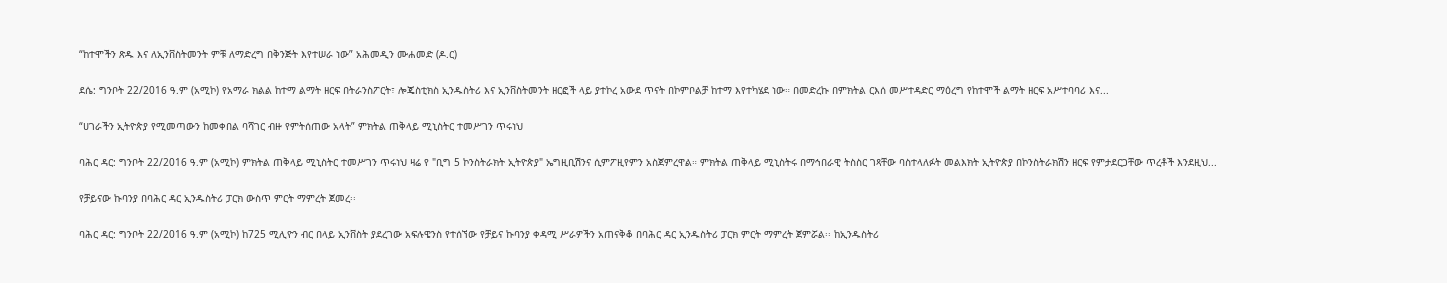“ከተሞችን ጽዱ እና ለኢንቨስትመንት ምቹ ለማድረግ በቅንጅት እየተሠራ ነው” አሕመዲን ሙሐመድ (ዶ.ር)

ደሴ: ግንቦት 22/2016 ዓ.ም (አሚኮ) የአማራ ክልል ከተማ ልማት ዘርፍ በትራንስፖርት፣ ሎጄስቲክስ ኢንዱስትሪ እና ኢንቨስትመንት ዘርፎች ላይ ያተኮረ አውደ ጥናት በኮምቦልቻ ከተማ እየተካሄደ ነው። በመድረኩ በምክትል ርእሰ መሥተዳድር ማዕረግ የከተሞች ልማት ዘርፍ አሥተባባሪ እና...

“ሀገራችን ኢትዮጵያ የሚመጣውን ከመቀበል ባሻገር ብዙ የምትሰጠው አላት” ምክትል ጠቅላይ ሚኒስትር ተመሥገን ጥሩነህ

ባሕር ዳር: ግንቦት 22/2016 ዓ.ም (አሚኮ) ምክትል ጠቅላይ ሚኒስትር ተመሥገን ጥሩነህ ዛሬ የ "ቢግ 5 ኮንስትራክት ኢትዮጵያ" ኤግዚቢሽንና ሲምፖዚየምን አስጀምረዋል። ምክትል ጠቅላይ ሚኒስትሩ በማኅበራዊ ትስስር ገጻቸው ባስተላለፉት መልእክት ኢትዮጵያ በኮንስትራክሽን ዘርፍ የምታደርጋቸው ጥረቶች እንደዚህ...

የቻይናው ኩባንያ በባሕር ዳር ኢንዱስትሪ ፓርክ ውስጥ ምርት ማምረት ጀመረ፡፡

ባሕር ዳር: ግንቦት 22/2016 ዓ.ም (አሚኮ) ከ725 ሚሊዮን ብር በላይ ኢንቨስት ያደረገው አፍሉዌንስ የተሰኘው የቻይና ኩባንያ ቀዳሚ ሥራዎችን አጠናቅቆ በባሕር ዳር ኢንዱስትሪ ፓርክ ምርት ማምረት ጀምሯል፡፡ ከኢንዱስትሪ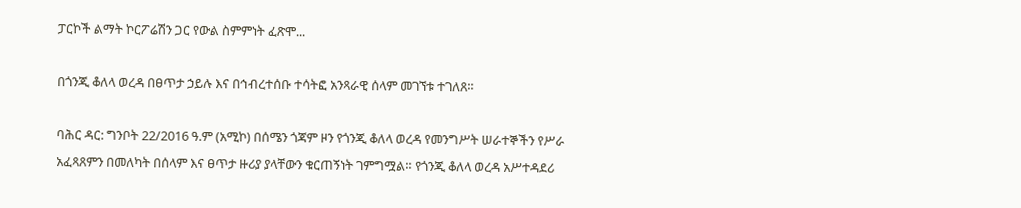ፓርኮች ልማት ኮርፖሬሽን ጋር የውል ስምምነት ፈጽሞ...

በጎንጂ ቆለላ ወረዳ በፀጥታ ኃይሉ እና በኅብረተሰቡ ተሳትፎ አንጻራዊ ሰላም መገኘቱ ተገለጸ።

ባሕር ዳር: ግንቦት 22/2016 ዓ.ም (አሚኮ) በሰሜን ጎጃም ዞን የጎንጂ ቆለላ ወረዳ የመንግሥት ሠራተኞችን የሥራ አፈጻጸምን በመለካት በሰላም እና ፀጥታ ዙሪያ ያላቸውን ቁርጠኝነት ገምግሟል። የጎንጂ ቆለላ ወረዳ አሥተዳደሪ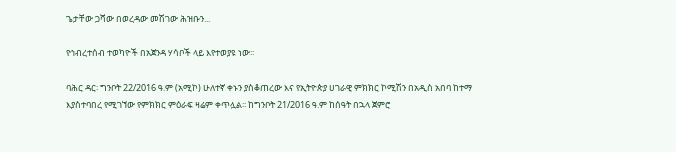ጌታቸው ጋሻው በወረዳው መሽገው ሕዝቡን...

የኅብረተሰብ ተወካዮች በአጀንዳ ሃሳቦች ላይ እየተወያዩ ነው፡፡

ባሕር ዳር፡ ግንቦት 22/2016 ዓ.ም (አሚኮ) ሁለተኛ ቀኑን ያስቆጠረው እና የኢትዮጵያ ሀገራዊ ምክክር ኮሚሽን በአዲስ አበባ ከተማ እያስተባበረ የሚገኘው የምክክር ምዕራፍ ዛሬም ቀጥሏል፡፡ ከግንቦት 21/2016 ዓ.ም ከሰዓት በኋላ ጀምሮ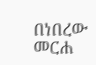በነበረው መርሐ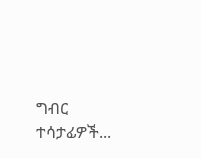ግብር ተሳታፊዎች...